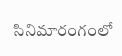సినిమారంగంలో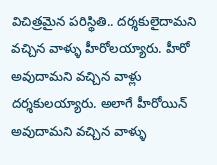విచిత్రమైన పరిస్థితి.. దర్శకులైదామని వచ్చిన వాళ్ళు హీరోలయ్యారు. హీరో అవుదామని వచ్చిన వాళ్లు దర్శకులయ్యారు. అలాగే హీరోయిన్ అవుదామని వచ్చిన వాళ్ళు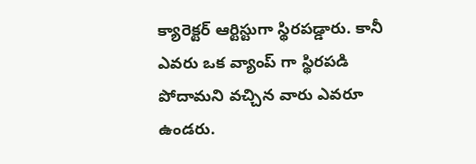క్యారెక్టర్ ఆర్టిస్టుగా స్థిరపడ్డారు. కానీ ఎవరు ఒక వ్యాంప్ గా స్థిరపడి పోదామని వచ్చిన వారు ఎవరూ ఉండరు.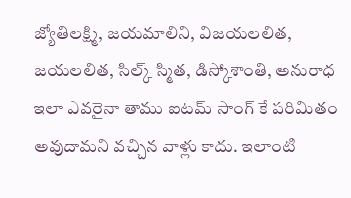జ్యోతిలక్ష్మి, జయమాలిని, విజయలలిత, జయలలిత, సిల్క్ స్మిత, డిస్కోశాంతి, అనురాధ ఇలా ఎవరైనా తాము ఐటమ్ సాంగ్ కే పరిమితం అవుదామని వచ్చిన వాళ్లు కాదు. ఇలాంటి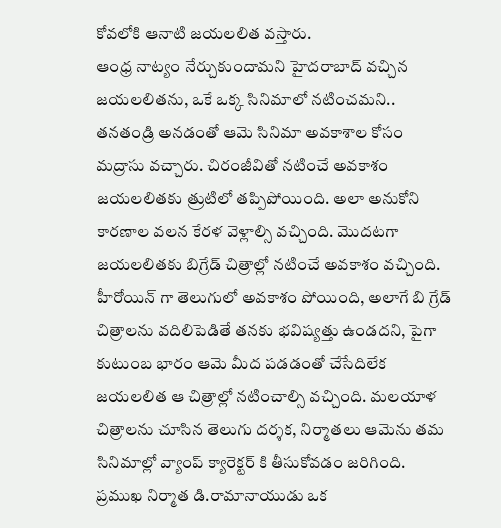కోవలోకి ఆనాటి జయలలిత వస్తారు.
ఆంధ్ర నాట్యం నేర్చుకుందామని హైదరాబాద్ వచ్చిన జయలలితను, ఒకే ఒక్క సినిమాలో నటించమని.. తనతండ్రి అనడంతో ఆమె సినిమా అవకాశాల కోసం మద్రాసు వచ్చారు. చిరంజీవితో నటించే అవకాశం జయలలితకు త్రుటిలో తప్పిపోయింది. అలా అనుకోని కారణాల వలన కేరళ వెళ్లాల్సి వచ్చింది. మొదటగా జయలలితకు బిగ్రేడ్ చిత్రాల్లో నటించే అవకాశం వచ్చింది. హీరోయిన్ గా తెలుగులో అవకాశం పోయింది, అలాగే బి గ్రేడ్ చిత్రాలను వదిలిపెడితే తనకు భవిష్యత్తు ఉండదని, పైగా కుటుంబ భారం ఆమె మీద పడడంతో చేసేదిలేక జయలలిత ఆ చిత్రాల్లో నటించాల్సి వచ్చింది. మలయాళ చిత్రాలను చూసిన తెలుగు దర్శక, నిర్మాతలు ఆమెను తమ సినిమాల్లో వ్యాంప్ క్యారెక్టర్ కి తీసుకోవడం జరిగింది.
ప్రముఖ నిర్మాత డి.రామానాయుడు ఒక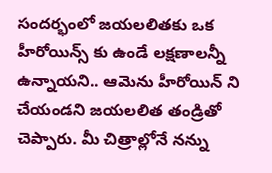సందర్భంలో జయలలితకు ఒక హీరోయిన్స్ కు ఉండే లక్షణాలన్నీ ఉన్నాయని.. ఆమెను హీరోయిన్ ని చేయండని జయలలిత తండ్రితో చెప్పారు. మీ చిత్రాల్లోనే నన్ను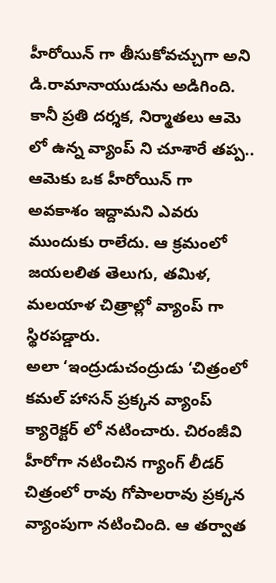హీరోయిన్ గా తీసుకోవచ్చుగా అని డి.రామానాయుడును అడిగింది. కానీ ప్రతి దర్శక, నిర్మాతలు ఆమె లో ఉన్న వ్యాంప్ ని చూశారే తప్ప.. ఆమెకు ఒక హీరోయిన్ గా అవకాశం ఇద్దామని ఎవరు ముందుకు రాలేదు. ఆ క్రమంలో జయలలిత తెలుగు, తమిళ, మలయాళ చిత్రాల్లో వ్యాంప్ గా స్థిరపడ్డారు.
అలా ‘ఇంద్రుడుచంద్రుడు ‘చిత్రంలో కమల్ హాసన్ ప్రక్కన వ్యాంప్ క్యారెక్టర్ లో నటించారు. చిరంజీవి హీరోగా నటించిన గ్యాంగ్ లీడర్ చిత్రంలో రావు గోపాలరావు ప్రక్కన వ్యాంపుగా నటించింది. ఆ తర్వాత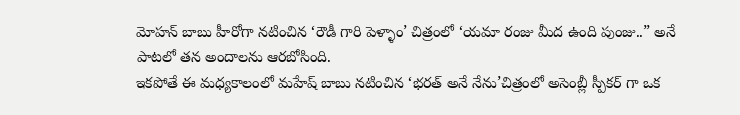మోహన్ బాబు హీరోగా నటించిన ‘రౌడీ గారి పెళ్ళాం’ చిత్రంలో ‘యమా రంజు మీద ఉంది పుంజు..” అనే పాటలో తన అందాలను ఆరబోసింది.
ఇకపోతే ఈ మధ్యకాలంలో మహేష్ బాబు నటించిన ‘భరత్ అనే నేను’చిత్రంలో అసెంబ్లీ స్పీకర్ గా ఒక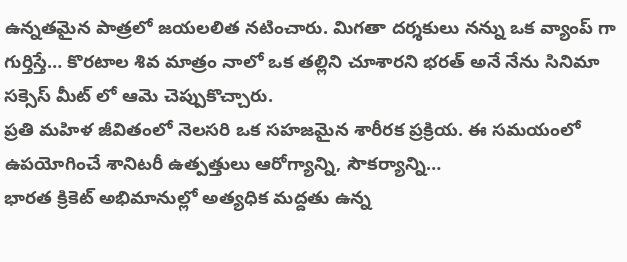ఉన్నతమైన పాత్రలో జయలలిత నటించారు. మిగతా దర్శకులు నన్ను ఒక వ్యాంప్ గా గుర్తిస్తే… కొరటాల శివ మాత్రం నాలో ఒక తల్లిని చూశారని భరత్ అనే నేను సినిమా సక్సెస్ మీట్ లో ఆమె చెప్పుకొచ్చారు.
ప్రతి మహిళ జీవితంలో నెలసరి ఒక సహజమైన శారీరక ప్రక్రియ. ఈ సమయంలో ఉపయోగించే శానిటరీ ఉత్పత్తులు ఆరోగ్యాన్ని, సౌకర్యాన్ని…
భారత క్రికెట్ అభిమానుల్లో అత్యధిక మద్దతు ఉన్న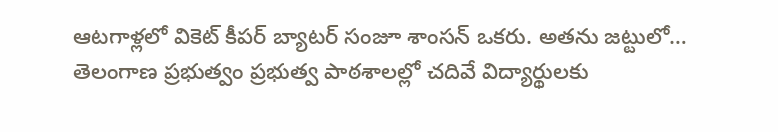ఆటగాళ్లలో వికెట్ కీపర్ బ్యాటర్ సంజూ శాంసన్ ఒకరు. అతను జట్టులో…
తెలంగాణ ప్రభుత్వం ప్రభుత్వ పాఠశాలల్లో చదివే విద్యార్థులకు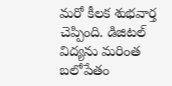మరో కీలక శుభవార్త చెప్పింది. డిజిటల్ విద్యను మరింత బలోపేతం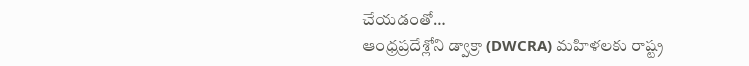చేయడంతో…
ఆంధ్రప్రదేశ్లోని డ్వాక్రా (DWCRA) మహిళలకు రాష్ట్ర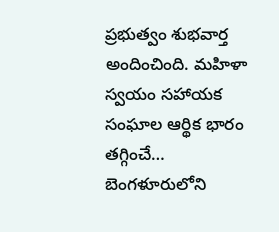ప్రభుత్వం శుభవార్త అందించింది. మహిళా స్వయం సహాయక సంఘాల ఆర్థిక భారం తగ్గించే…
బెంగళూరులోని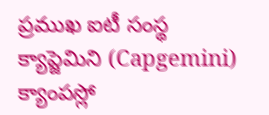ప్రముఖ ఐటీ సంస్థ క్యాప్జెమిని (Capgemini) క్యాంపస్లో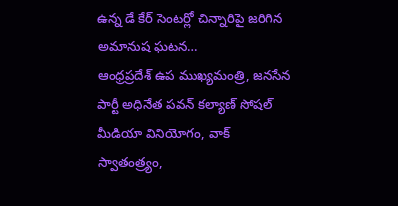ఉన్న డే కేర్ సెంటర్లో చిన్నారిపై జరిగిన అమానుష ఘటన…
ఆంధ్రప్రదేశ్ ఉప ముఖ్యమంత్రి, జనసేన పార్టీ అధినేత పవన్ కల్యాణ్ సోషల్ మీడియా వినియోగం, వాక్ స్వాతంత్ర్యం,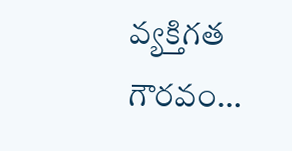వ్యక్తిగత గౌరవం…